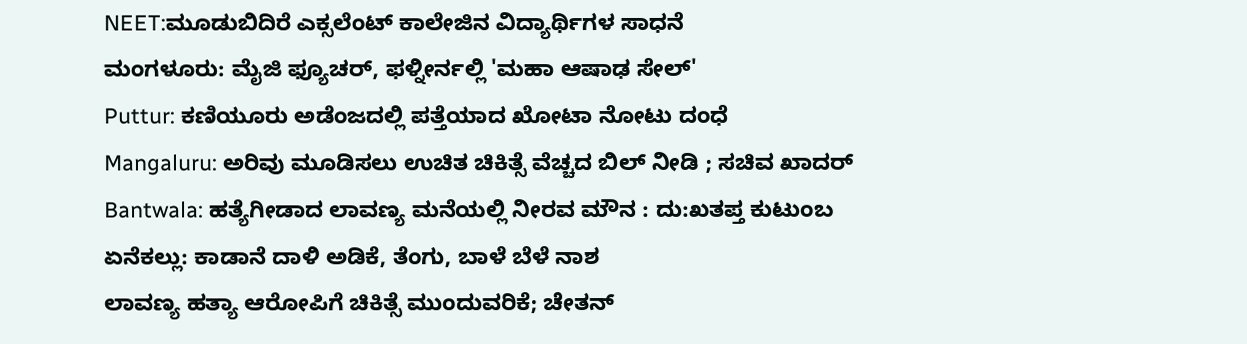NEET:ಮೂಡುಬಿದಿರೆ ಎಕ್ಸಲೆಂಟ್ ಕಾಲೇಜಿನ ವಿದ್ಯಾರ್ಥಿಗಳ ಸಾಧನೆ
ಮಂಗಳೂರು: ಮೈಜಿ ಫ್ಯೂಚರ್, ಫಳ್ನೀರ್ನಲ್ಲಿ 'ಮಹಾ ಆಷಾಢ ಸೇಲ್'
Puttur: ಕಣಿಯೂರು ಅಡೆಂಜದಲ್ಲಿ ಪತ್ತೆಯಾದ ಖೋಟಾ ನೋಟು ದಂಧೆ
Mangaluru: ಅರಿವು ಮೂಡಿಸಲು ಉಚಿತ ಚಿಕಿತ್ಸೆ ವೆಚ್ಚದ ಬಿಲ್ ನೀಡಿ ; ಸಚಿವ ಖಾದರ್
Bantwala: ಹತ್ಯೆಗೀಡಾದ ಲಾವಣ್ಯ ಮನೆಯಲ್ಲಿ ನೀರವ ಮೌನ : ದು:ಖತಪ್ತ ಕುಟುಂಬ
ಏನೆಕಲ್ಲು: ಕಾಡಾನೆ ದಾಳಿ ಅಡಿಕೆ, ತೆಂಗು, ಬಾಳೆ ಬೆಳೆ ನಾಶ
ಲಾವಣ್ಯ ಹತ್ಯಾ ಆರೋಪಿಗೆ ಚಿಕಿತ್ಸೆ ಮುಂದುವರಿಕೆ; ಚೇತನ್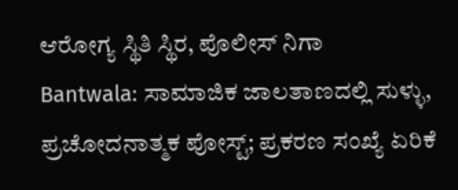ಆರೋಗ್ಯ ಸ್ಥಿತಿ ಸ್ಥಿರ, ಪೊಲೀಸ್ ನಿಗಾ
Bantwala: ಸಾಮಾಜಿಕ ಜಾಲತಾಣದಲ್ಲಿ ಸುಳ್ಳು, ಪ್ರಚೋದನಾತ್ಮಕ ಪೋಸ್ಟ್; ಪ್ರಕರಣ ಸಂಖ್ಯೆ ಏರಿಕೆ